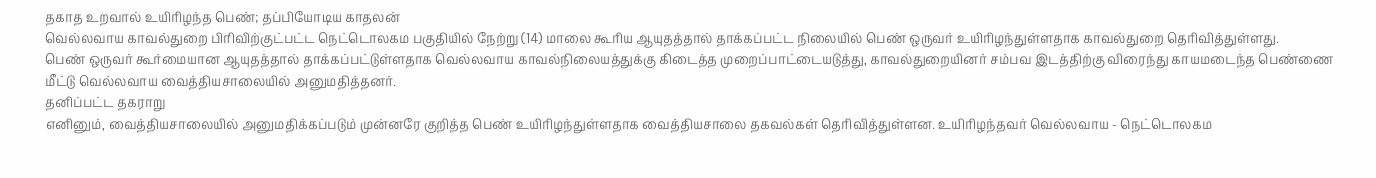தகாத உறவால் உயிரிழந்த பெண்; தப்பியோடிய காதலன்
வெல்லவாய காவல்துறை பிரிவிற்குட்பட்ட நெட்டொலகம பகுதியில் நேற்று (14) மாலை கூரிய ஆயுதத்தால் தாக்கப்பட்ட நிலையில் பெண் ஒருவர் உயிரிழந்துள்ளதாக காவல்துறை தெரிவித்துள்ளது.
பெண் ஒருவர் கூர்மையான ஆயுதத்தால் தாக்கப்பட்டுள்ளதாக வெல்லவாய காவல்நிலையத்துக்கு கிடைத்த முறைப்பாட்டையடுத்து, காவல்துறையினர் சம்பவ இடத்திற்கு விரைந்து காயமடைந்த பெண்ணை மீட்டு வெல்லவாய வைத்தியசாலையில் அனுமதித்தனர்.
தனிப்பட்ட தகராறு
எனினும், வைத்தியசாலையில் அனுமதிக்கப்படும் முன்னரே குறித்த பெண் உயிரிழந்துள்ளதாக வைத்தியசாலை தகவல்கள் தெரிவித்துள்ளன. உயிரிழந்தவர் வெல்லவாய - நெட்டொலகம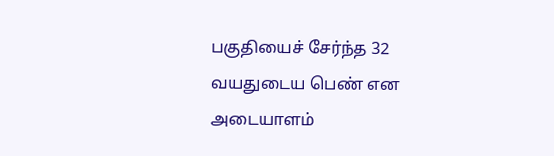பகுதியைச் சேர்ந்த 32 வயதுடைய பெண் என அடையாளம்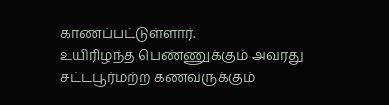காணப்பட்டுள்ளார்.
உயிரிழந்த பெண்ணுக்கும் அவரது சட்டபூர்மற்ற கணவருக்கும்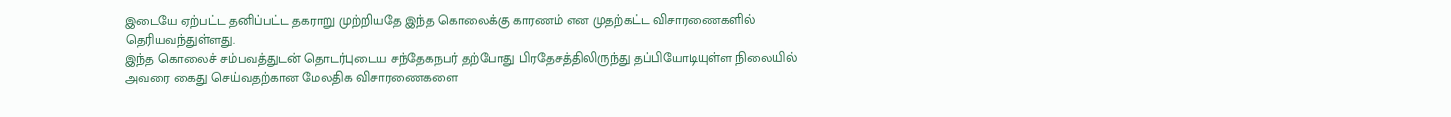இடையே ஏற்பட்ட தனிப்பட்ட தகராறு முற்றியதே இந்த கொலைக்கு காரணம் என முதற்கட்ட விசாரணைகளில் தெரியவந்துள்ளது.
இந்த கொலைச் சம்பவத்துடன் தொடர்புடைய சந்தேகநபர் தற்போது பிரதேசத்திலிருந்து தப்பியோடியுள்ள நிலையில் அவரை கைது செய்வதற்கான மேலதிக விசாரணைகளை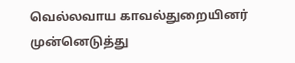வெல்லவாய காவல்துறையினர் முன்னெடுத்து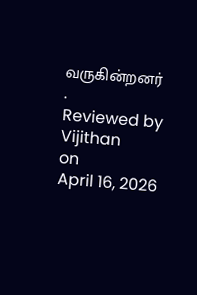வருகின்றனர்
.
Reviewed by Vijithan
on
April 16, 2026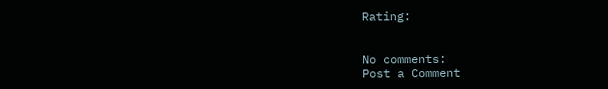Rating:


No comments:
Post a Comment